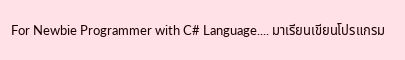For Newbie Programmer with C# Language.... มาเรียนเขียนโปรแกรม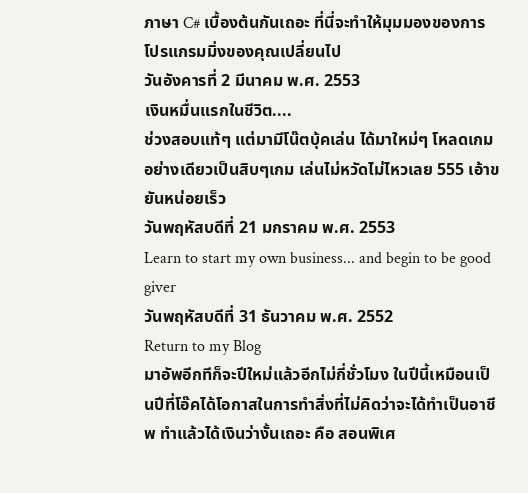ภาษา C# เบื้องต้นกันเถอะ ที่นี่จะทำให้มุมมองของการโปรแกรมมิ่งของคุณเปลี่ยนไป
วันอังคารที่ 2 มีนาคม พ.ศ. 2553
เงินหมื่นแรกในชีวิต....
ช่วงสอบแท้ๆ แต่มามีโน๊ตบุ้คเล่น ได้มาใหม่ๆ โหลดเกมอย่างเดียวเป็นสิบๆเกม เล่นไม่หวัดไม่ไหวเลย 555 เอ้าขยันหน่อยเร็ว
วันพฤหัสบดีที่ 21 มกราคม พ.ศ. 2553
Learn to start my own business... and begin to be good giver
วันพฤหัสบดีที่ 31 ธันวาคม พ.ศ. 2552
Return to my Blog
มาอัพอีกทีก็จะปีใหม่แล้วอีกไม่กี่ชั่วโมง ในปีนี้เหมือนเป็นปีที่โอ๊คได้โอกาสในการทำสิ่งที่ไม่คิดว่าจะได้ทำเป็นอาชีพ ทำแล้วได้เงินว่างั้นเถอะ คือ สอนพิเศ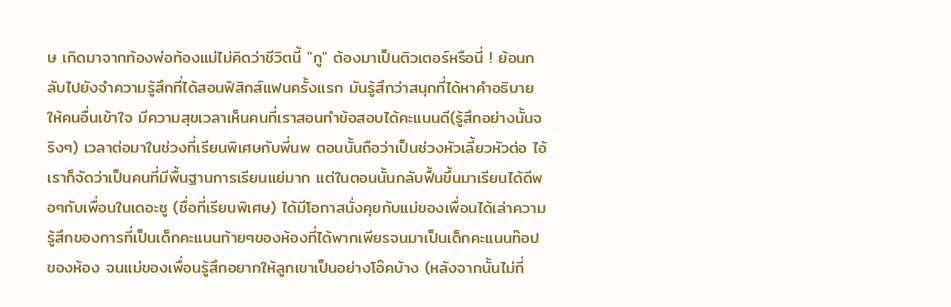ษ เกิดมาจากท้องพ่อท้องแม่ไม่คิดว่าชีวิตนี้ "กู" ต้องมาเป็นติวเตอร์หรือนี่ ! ย้อนกลับไปยังจำความรู้สึกที่ได้สอนฟิสิกส์แฟนครั้งแรก มันรู้สึกว่าสนุกที่ได้หาคำอธิบายให้คนอื่นเข้าใจ มีความสุขเวลาเห็นคนที่เราสอนทำข้อสอบได้คะแนนดี(รู้สึกอย่างนั้นจริงๆ) เวลาต่อมาในช่วงที่เรียนพิเศษกับพี่นพ ตอนนั้นถือว่าเป็นช่วงหัวเลี้ยวหัวต่อ ไอ้เราก็จัดว่าเป็นคนที่มีพื้นฐานการเรียนแย่มาก แต่ในตอนนั้นกลับฟื้นขึ้นมาเรียนได้ดีพอๆกับเพื่อนในเดอะซู (ชื่อที่เรียนพิเศษ) ได้มีโอกาสนั่งคุยกับแม่ของเพื่อนได้เล่าความรู้สึกของการที่เป็นเด็กคะแนนท้ายๆของห้องที่ได้พากเพียรจนมาเป็นเด็กคะแนนท๊อปของห้อง จนแม่ของเพื่อนรู้สึกอยากให้ลูกเขาเป็นอย่างโอ๊คบ้าง (หลังจากนั้นไม่กี่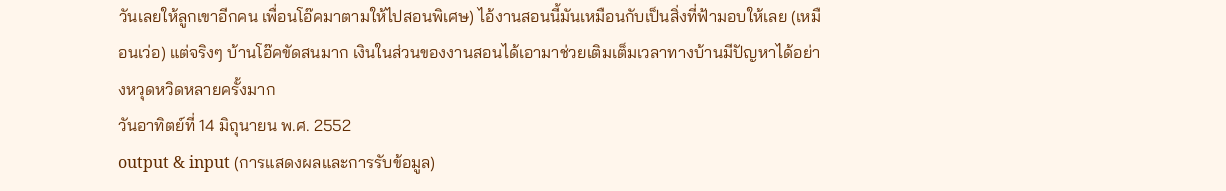วันเลยให้ลูกเขาอีกคน เพื่อนโอ๊คมาตามให้ไปสอนพิเศษ) ไอ้งานสอนนี้มันเหมือนกับเป็นสิ่งที่ฟ้ามอบให้เลย (เหมือนเว่อ) แต่จริงๆ บ้านโอ๊คขัดสนมาก เงินในส่วนของงานสอนได้เอามาช่วยเติมเต็มเวลาทางบ้านมีปัญหาได้อย่างหวุดหวิดหลายครั้งมาก
วันอาทิตย์ที่ 14 มิถุนายน พ.ศ. 2552
output & input (การแสดงผลและการรับข้อมูล)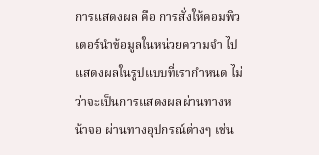การแสดงผล คือ การสั่งให้คอมพิวเตอร์นำข้อมูลในหน่วยความจำ ไปแสดงผลในรูปแบบที่เรากำหนด ไม่ว่าจะเป็นการแสดงผลผ่านทางหน้าจอ ผ่านทางอุปกรณ์ต่างๆ เช่น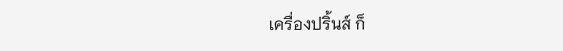เครื่องปริ้นส์ ก็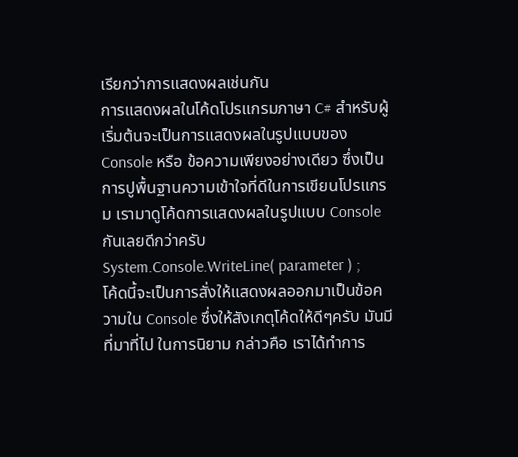เรียกว่าการแสดงผลเช่นกัน
การแสดงผลในโค้ดโปรแกรมภาษา C# สำหรับผู้เริ่มต้นจะเป็นการแสดงผลในรูปแบบของ Console หรือ ข้อความเพียงอย่างเดียว ซึ่งเป็นการปูพื้นฐานความเข้าใจที่ดีในการเขียนโปรแกรม เรามาดูโค้ดการแสดงผลในรูปแบบ Console กันเลยดีกว่าครับ
System.Console.WriteLine( parameter ) ;
โค้ดนี้จะเป็นการสั่งให้แสดงผลออกมาเป็นข้อความใน Console ซึ่งให้สังเกตุโค้ดให้ดีๆครับ มันมีที่มาที่ไป ในการนิยาม กล่าวคือ เราได้ทำการ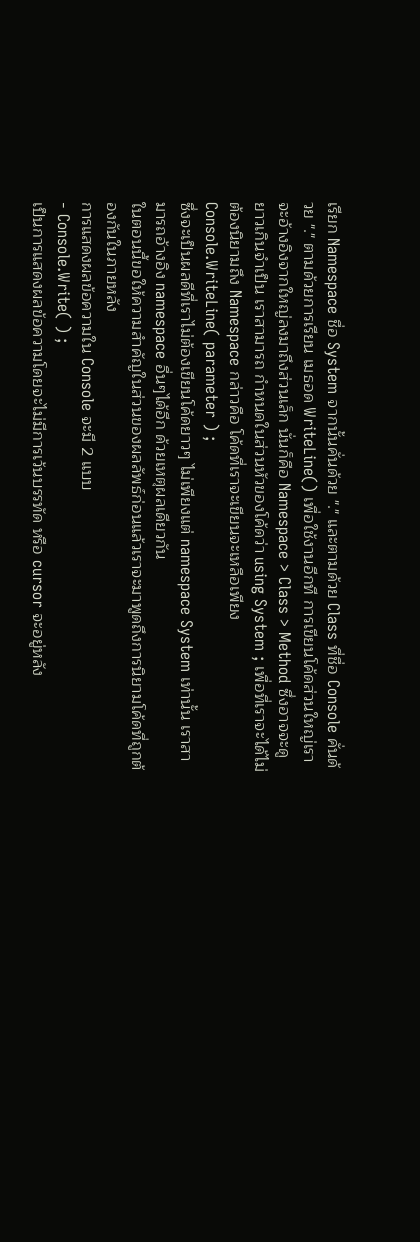เรียก Namespace ชื่อ System จากนั้นคั่นด้วย "." และตามด้วย Class ที่ชื่อ Console คั่นด้วย "." ตามด้วยการเรียน เมธอด WriteLine() เพื่อใช้งานอีกที การเขียนโค้ดส่วนใหญ่เราจะอ้างอิงจากใหญ่ลงมาถึงส่วนเล็ก นั่นก็คือ Namespace > Class > Method ซึ่งอาจจะดูยาวเกินจำเป็น เราสามารถ กำหนดในส่วนหัวของโค้ดว่า using System ; เพื่อที่เราจะได้ไม่ต้องนิยามถึง Namespace กล่าวคือ โค้ดที่เราจะเขียนจะเหลือเพียง
Console.WriteLine( parameter ) ;
ซึ่งจะเป็นผลดีที่เราไม่ต้องเขียนโค้ดยาวๆ ไม่เพียงแต่ namespace System เท่านั้น เราสามารถอ้างอิง namespace อื่นๆได้อีก ด้วยเหตุผลเดียวกัน
ในตอนนี้ขอให้ความสำคัญในส่วนของผลลัพธ์ก่อนแล้วเราจะมาพูดถึงการนิยามโค้ดที่ถูกต้องกันในภายหลัง
การแสดงผลข้อความใน Console จะมี 2 แบบ
- Console.Write( ) ;
เป็นการแสดงผลข้อความโดยจะไม่มีการเว้นบรรทัด หรือ cursor จะอยู่หลัง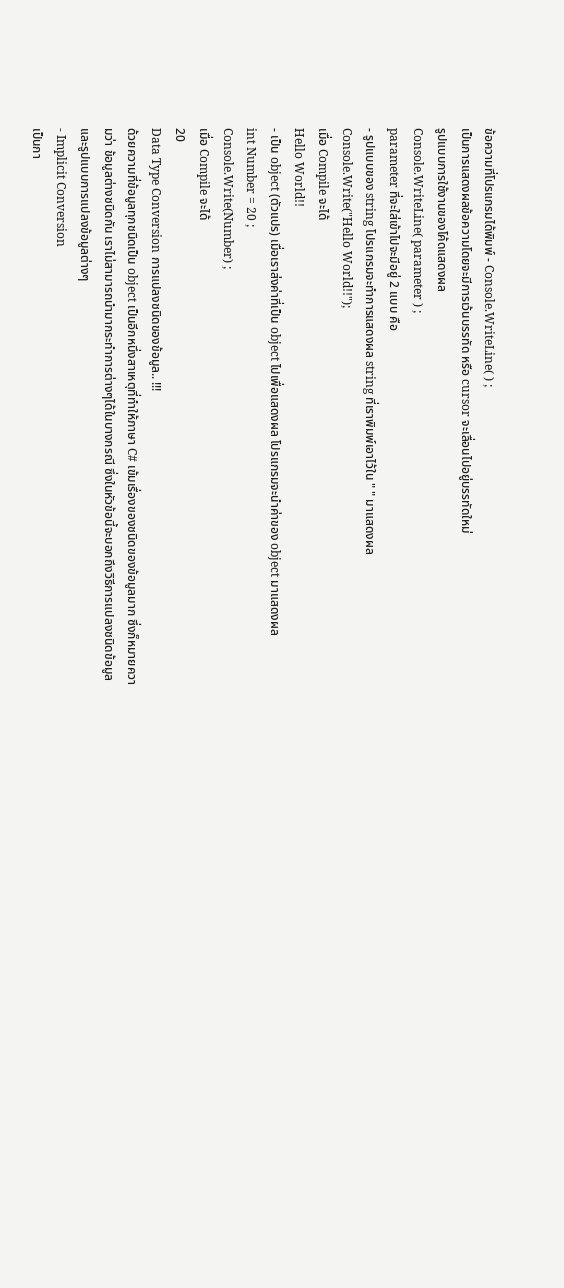ข้อความที่โปรแกรมได้พิมพ์ - Console.WriteLine( ) ;
เป็นการแสดงผลข้อความโดยจะมีการเว้นบรรทัด หรือ cursor จะเลื่อนไปอยู่บรรทัดใหม่
รูปแบบการใช้งานของโค้ดแสดงผล
Console.WriteLine( parameter ) ;
parameter ที่จะใส่เข้าไปจะมีอยู่ 2 แบบ คือ
- รูปแบบของ string โปรแกรมจะทำการแสดงผล string ที่เราพิมพ์เอาไว้ใน " " มาแสดงผล
Console.Write("Hello World!!");
เมื่อ Compile จะได้
Hello World!!
- เป็น object (ตัวแปร) เมื่อเราส่งค่าที่เป็น object ไปเพื่อแสดงผล โปรแกรมจะนำค่าของ object มาแสดงผล
int Number = 20 ;
Console.Write(Number) ;
เมื่อ Compile จะได้
20
Data Type Conversion การแปลงชนิดของข้อมูล.. !!!
ด้วยความที่ข้อมูลทุกชนิดเป็น object เป็นอีกหนึ่งสาเหตุที่ทำให้ภาษา C# เข้มเรื่องของชนิดของข้อมูลมาก ซึ่งก็หมายความว่า ข้อมูลต่างชนิดกัน เราไม่สามารถนำมากระทำการต่างๆได้ในบางกรณี ซึ่งในหัวข้อนี้จะบอกถึงวิธีการแปลงชนิดข้อมูล และรูปแบบการแปลงข้อมูลต่างๆ
- Implicit Conversion
เป็นกา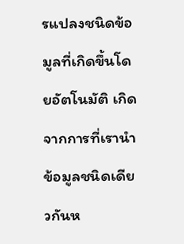รแปลงชนิดข้อมูลที่เกิดขึ้นโดยอัตโนมัติ เกิดจากการที่เรานำข้อมูลชนิดเดียวกันห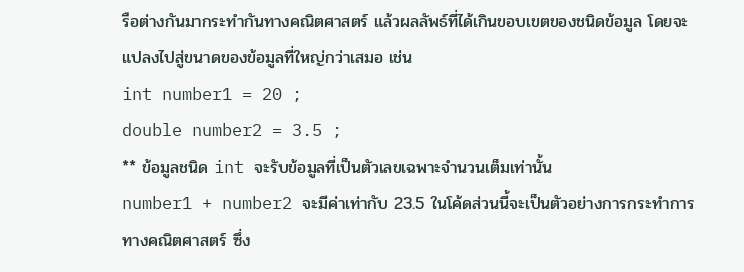รือต่างกันมากระทำกันทางคณิตศาสตร์ แล้วผลลัพธ์ที่ได้เกินขอบเขตของชนิดข้อมูล โดยจะแปลงไปสู่ขนาดของข้อมูลที่ใหญ่กว่าเสมอ เช่น
int number1 = 20 ;
double number2 = 3.5 ;
** ข้อมูลชนิด int จะรับข้อมูลที่เป็นตัวเลขเฉพาะจำนวนเต็มเท่านั้น
number1 + number2 จะมีค่าเท่ากับ 23.5 ในโค้ดส่วนนี้จะเป็นตัวอย่างการกระทำการทางคณิตศาสตร์ ซึ่ง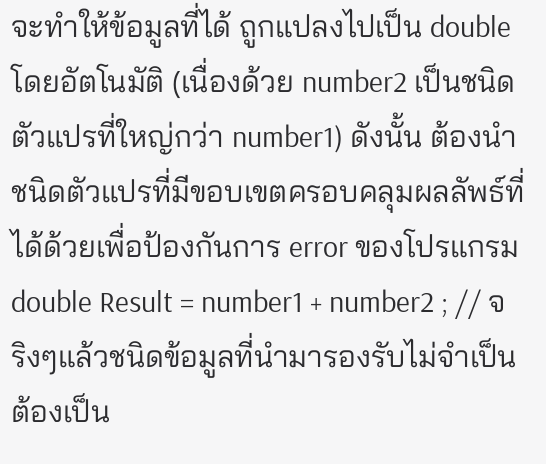จะทำให้ข้อมูลที่ได้ ถูกแปลงไปเป็น double โดยอัตโนมัติ (เนื่องด้วย number2 เป็นชนิดตัวแปรที่ใหญ่กว่า number1) ดังนั้น ต้องนำชนิดตัวแปรที่มีขอบเขตครอบคลุมผลลัพธ์ที่ได้ด้วยเพื่อป้องกันการ error ของโปรแกรม
double Result = number1 + number2 ; // จริงๆแล้วชนิดข้อมูลที่นำมารองรับไม่จำเป็นต้องเป็น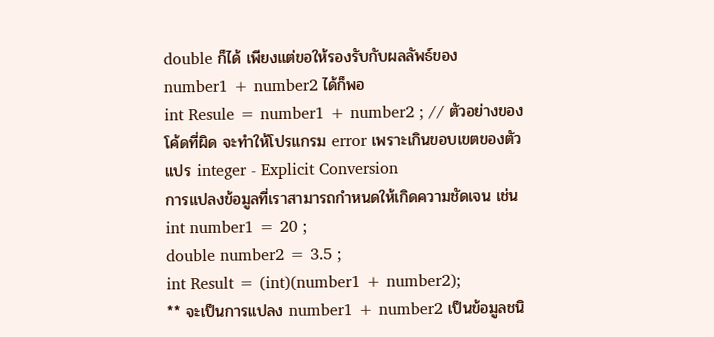double ก็ได้ เพียงแต่ขอให้รองรับกับผลลัพธ์ของ number1 + number2 ได้ก็พอ
int Resule = number1 + number2 ; // ตัวอย่างของโค้ดที่ผิด จะทำให้โปรแกรม error เพราะเกินขอบเขตของตัวแปร integer - Explicit Conversion
การแปลงข้อมูลที่เราสามารถกำหนดให้เกิดความชัดเจน เช่น
int number1 = 20 ;
double number2 = 3.5 ;
int Result = (int)(number1 + number2);
** จะเป็นการแปลง number1 + number2 เป็นข้อมูลชนิ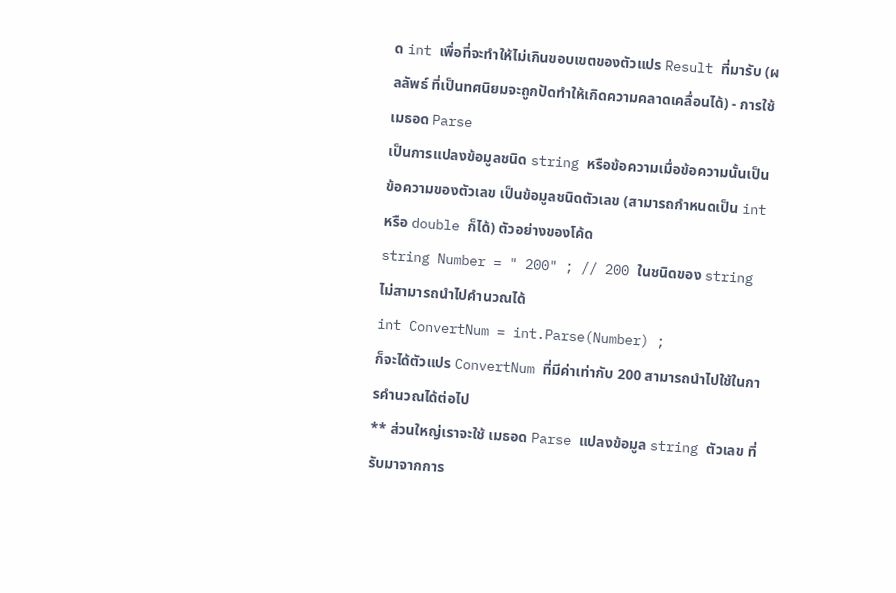ด int เพื่อที่จะทำให้ไม่เกินขอบเขตของตัวแปร Result ที่มารับ (ผลลัพธ์ ที่เป็นทศนิยมจะถูกปัดทำให้เกิดความคลาดเคลื่อนได้) - การใช้ เมธอด Parse
เป็นการแปลงข้อมูลชนิด string หรือข้อความเมื่อข้อความนั้นเป็นข้อความของตัวเลข เป็นข้อมูลชนิดตัวเลข (สามารถกำหนดเป็น int หรือ double ก็ได้) ตัวอย่างของโค้ด
string Number = " 200" ; // 200 ในชนิดของ string ไม่สามารถนำไปคำนวณได้
int ConvertNum = int.Parse(Number) ;
ก็จะได้ตัวแปร ConvertNum ที่มีค่าเท่ากับ 200 สามารถนำไปใช้ในการคำนวณได้ต่อไป
** ส่วนใหญ่เราจะใช้ เมธอด Parse แปลงข้อมูล string ตัวเลข ที่รับมาจากการ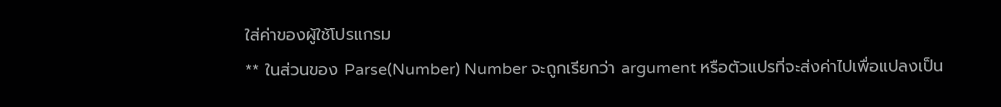ใส่ค่าของผู้ใช้โปรแกรม
** ในส่วนของ Parse(Number) Number จะถูกเรียกว่า argument หรือตัวแปรที่จะส่งค่าไปเพื่อแปลงเป็น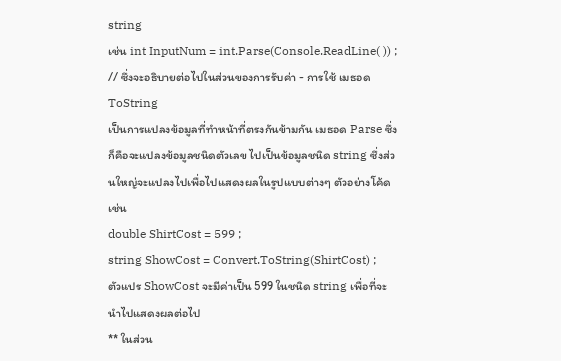string
เช่น int InputNum = int.Parse(Console.ReadLine( )) ; // ซึ่งจะอธิบายต่อไปในส่วนของการรับค่า - การใช้ เมธอด ToString
เป็นการแปลงข้อมูลที่ทำหน้าที่ตรงกันข้ามกัน เมธอด Parse ซึ่งก็คือจะแปลงข้อมูลชนิดตัวเลข ไปเป็นข้อมูลชนิด string ซึ่งส่วนใหญ่จะแปลงไปเพื่อไปแสดงผลในรูปแบบต่างๆ ตัวอย่างโค้ดเช่น
double ShirtCost = 599 ;
string ShowCost = Convert.ToString(ShirtCost) ;
ตัวแปร ShowCost จะมีค่าเป็น 599 ในชนิด string เพื่อที่จะนำไปแสดงผลต่อไป
** ในส่วน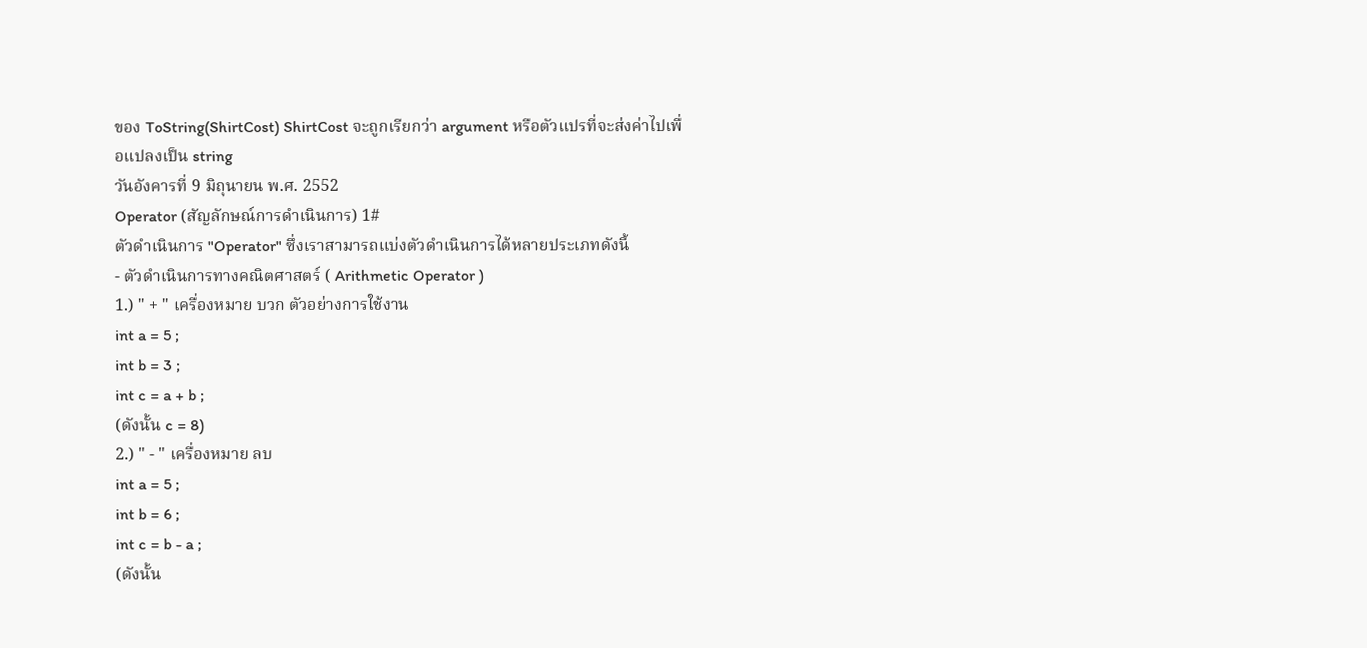ของ ToString(ShirtCost) ShirtCost จะถูกเรียกว่า argument หรือตัวแปรที่จะส่งค่าไปเพื่อแปลงเป็น string
วันอังคารที่ 9 มิถุนายน พ.ศ. 2552
Operator (สัญลักษณ์การดำเนินการ) 1#
ตัวดำเนินการ "Operator" ซึ่งเราสามารถแบ่งตัวดำเนินการได้หลายประเภทดังนี้
- ตัวดำเนินการทางคณิตศาสตร์ ( Arithmetic Operator )
1.) " + " เครื่องหมาย บวก ตัวอย่างการใช้งาน
int a = 5 ;
int b = 3 ;
int c = a + b ;
(ดังนั้น c = 8)
2.) " - " เครื่องหมาย ลบ
int a = 5 ;
int b = 6 ;
int c = b - a ;
(ดังนั้น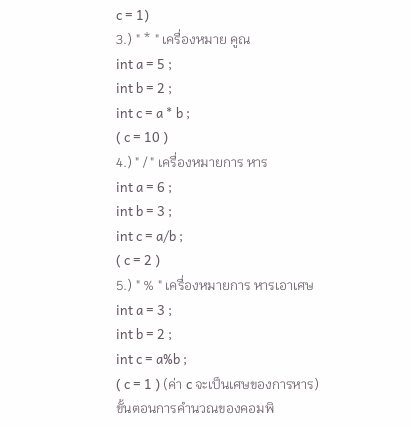c = 1)
3.) " * " เครื่องหมาย คูณ
int a = 5 ;
int b = 2 ;
int c = a * b ;
( c = 10 )
4.) " / " เครื่องหมายการ หาร
int a = 6 ;
int b = 3 ;
int c = a/b ;
( c = 2 )
5.) " % " เครื่องหมายการ หารเอาเศษ
int a = 3 ;
int b = 2 ;
int c = a%b ;
( c = 1 ) (ค่า c จะเป็นเศษของการหาร)
ขั้นตอนการคำนวณของคอมพิ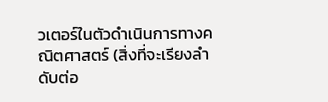วเตอร์ในตัวดำเนินการทางคณิตศาสตร์ (สิ่งที่จะเรียงลำดับต่อ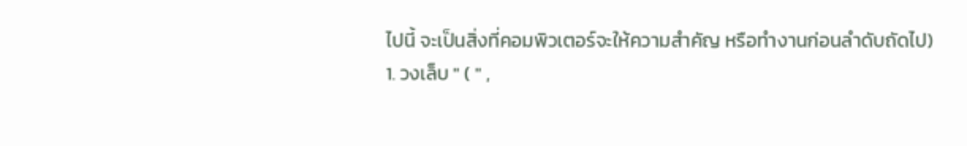ไปนี้ จะเป็นสิ่งที่คอมพิวเตอร์จะให้ความสำคัญ หรือทำงานก่อนลำดับถัดไป)
1. วงเล็บ " ( " ,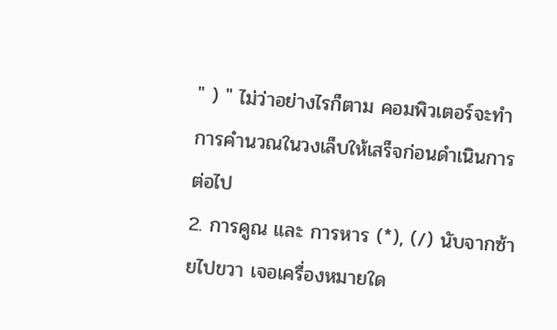" ) " ไม่ว่าอย่างไรก็ตาม คอมพิวเตอร์จะทำการคำนวณในวงเล็บให้เสร็จก่อนดำเนินการต่อไป
2. การคูณ และ การหาร (*), (/) นับจากซ้ายไปขวา เจอเครื่องหมายใด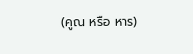(คูณ หรือ หาร)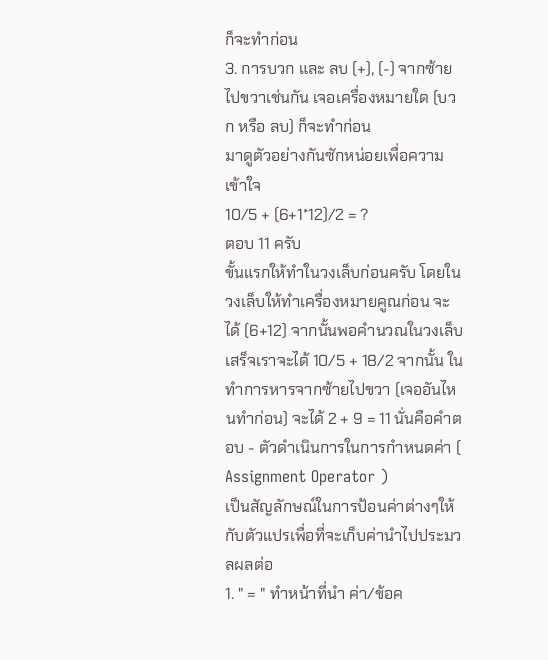ก็จะทำก่อน
3. การบวก และ ลบ (+), (-) จากซ้ายไปขวาเช่นกัน เจอเครื่องหมายใด (บวก หรือ ลบ) ก็จะทำก่อน
มาดูตัวอย่างกันซักหน่อยเพื่อความเข้าใจ
10/5 + (6+1*12)/2 = ?
ตอบ 11 ครับ
ขั้นแรกให้ทำในวงเล็บก่อนครับ โดยในวงเล็บให้ทำเครื่องหมายคูณก่อน จะได้ (6+12) จากนั้นพอคำนวณในวงเล็บเสร็จเราจะได้ 10/5 + 18/2 จากนั้น ในทำการหารจากซ้ายไปขวา (เจออันไหนทำก่อน) จะได้ 2 + 9 = 11 นั่นคือคำตอบ - ตัวดำเนินการในการกำหนดค่า ( Assignment Operator )
เป็นสัญลักษณ์ในการป้อนค่าต่างๆให้กับตัวแปรเพื่อที่จะเก็บค่านำไปประมวลผลต่อ
1. " = " ทำหน้าที่นำ ค่า/ข้อค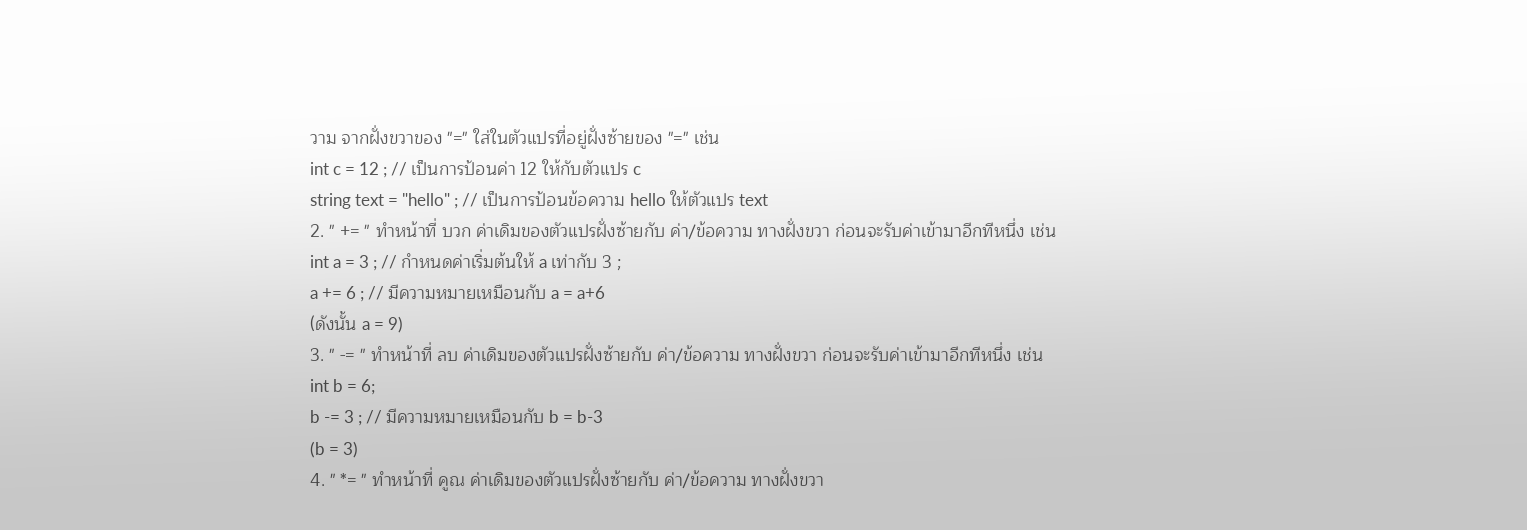วาม จากฝั่งขวาของ "=" ใส่ในตัวแปรที่อยู่ฝั่งซ้ายของ "=" เช่น
int c = 12 ; // เป็นการป้อนค่า 12 ให้กับตัวแปร c
string text = "hello" ; // เป็นการป้อนข้อความ hello ให้ตัวแปร text
2. " += " ทำหน้าที่ บวก ค่าเดิมของตัวแปรฝั่งซ้ายกับ ค่า/ข้อความ ทางฝั่งขวา ก่อนจะรับค่าเข้ามาอีกทีหนึ่ง เช่น
int a = 3 ; // กำหนดค่าเริ่มต้นให้ a เท่ากับ 3 ;
a += 6 ; // มีความหมายเหมือนกับ a = a+6
(ดังนั้น a = 9)
3. " -= " ทำหน้าที่ ลบ ค่าเดิมของตัวแปรฝั่งซ้ายกับ ค่า/ข้อความ ทางฝั่งขวา ก่อนจะรับค่าเข้ามาอีกทีหนึ่ง เช่น
int b = 6;
b -= 3 ; // มีความหมายเหมือนกับ b = b-3
(b = 3)
4. " *= " ทำหน้าที่ คูณ ค่าเดิมของตัวแปรฝั่งซ้ายกับ ค่า/ข้อความ ทางฝั่งขวา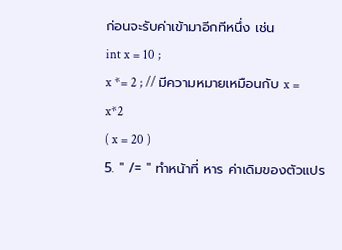ก่อนจะรับค่าเข้ามาอีกทีหนึ่ง เช่น
int x = 10 ;
x *= 2 ; // มีความหมายเหมือนกับ x = x*2
( x = 20 )
5. " /= " ทำหน้าที่ หาร ค่าเดิมของตัวแปร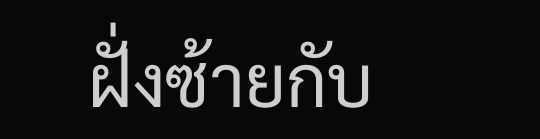ฝั่งซ้ายกับ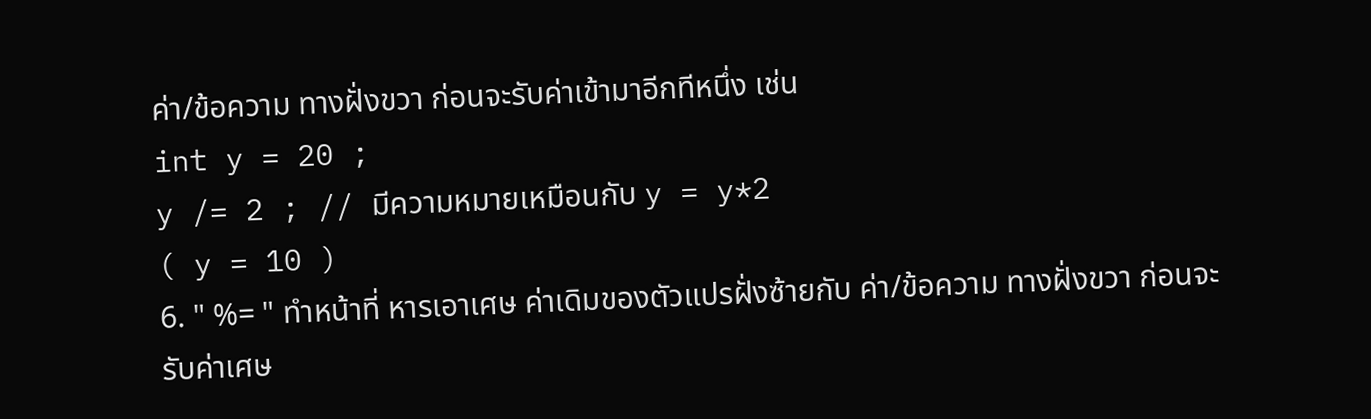ค่า/ข้อความ ทางฝั่งขวา ก่อนจะรับค่าเข้ามาอีกทีหนึ่ง เช่น
int y = 20 ;
y /= 2 ; // มีความหมายเหมือนกับ y = y*2
( y = 10 )
6. " %= " ทำหน้าที่ หารเอาเศษ ค่าเดิมของตัวแปรฝั่งซ้ายกับ ค่า/ข้อความ ทางฝั่งขวา ก่อนจะรับค่าเศษ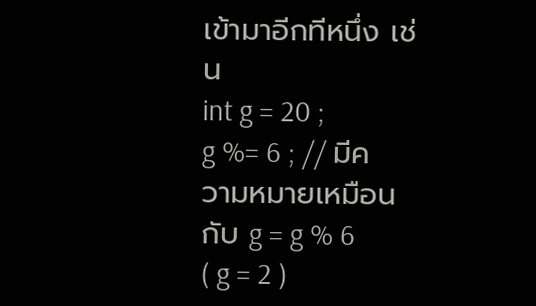เข้ามาอีกทีหนึ่ง เช่น
int g = 20 ;
g %= 6 ; // มีความหมายเหมือนกับ g = g % 6
( g = 2 )